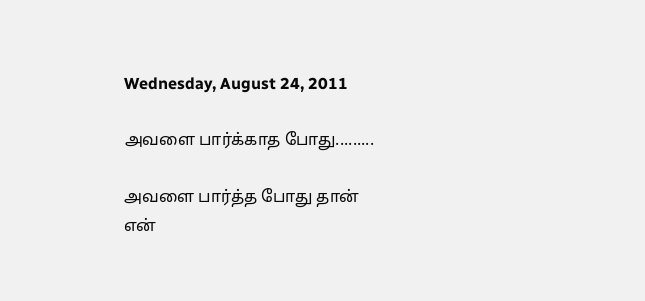Wednesday, August 24, 2011

அவளை பார்க்காத போது.........

அவளை பார்த்த போது தான்
என்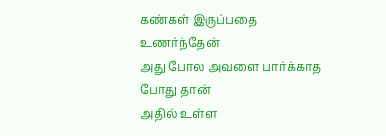கண்கள் இருப்பதை உணர்ந்தேன்
அது போல அவளை பார்க்காத போது தான்
அதில் உள்ள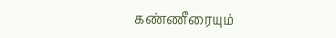கண்ணீரையும்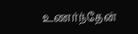உணர்ந்தேன்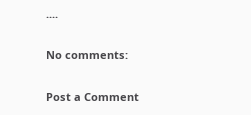....

No comments:

Post a Comment